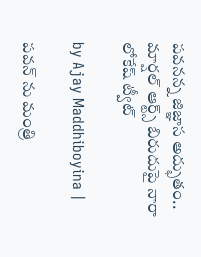పవనన్న జిజ్ఞాస అద్భుతం.. మార్షల్ ఆర్ట్స్ బిరుదుపై నారా లోకేష్ ట్వీట్

by Ajay Maddhiboyina |

ప‌వ‌న్ ను మంత్రి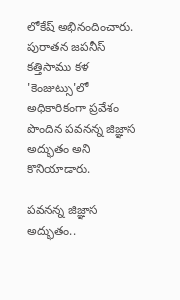లోకేష్ అభినందించారు. పురాతన జపనీస్ కత్తిసాము కళ 'కెంజుట్సు'లో అధికారికంగా ప్రవేశం పొందిన పవనన్న జిజ్ఞాస అద్భుతం అని కొనియాడారు.

పవనన్న జిజ్ఞాస అద్భుతం..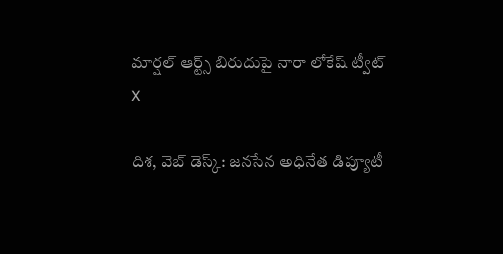మార్షల్ ఆర్ట్స్ బిరుదుపై నారా లోకేష్ ట్వీట్
X

దిశ‌, వెబ్ డెస్క్: జ‌న‌సేన అధినేత డిప్యూటీ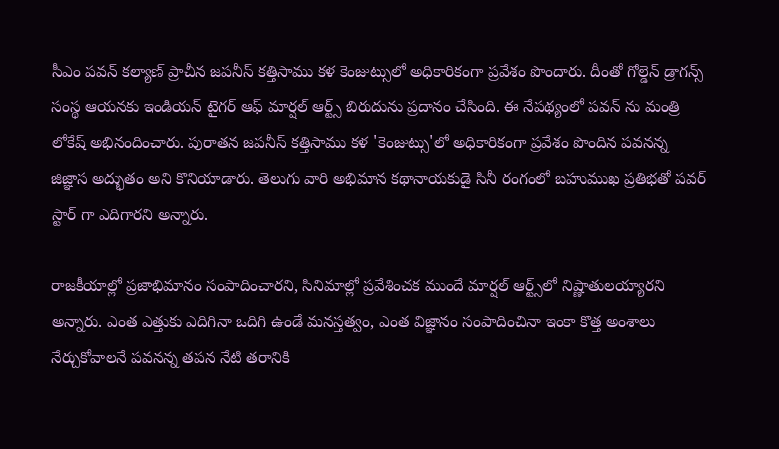సీఎం ప‌వ‌న్ క‌ల్యాణ్ ప్రాచీన జ‌ప‌నీస్ క‌త్తిసాము క‌ళ కెంజుట్సులో అధికారికంగా ప్రవేశం పొందారు. దీంతో గోల్డెన్ డ్రాగ‌న్స్ సంస్థ ఆయ‌న‌కు ఇండియ‌న్ టైగ‌ర్ ఆఫ్ మార్ష‌ల్ ఆర్ట్స్ బిరుదును ప్రదానం చేసింది. ఈ నేప‌థ్యంలో ప‌వ‌న్ ను మంత్రి లోకేష్ అభినందించారు. పురాతన జపనీస్ కత్తిసాము కళ 'కెంజుట్సు'లో అధికారికంగా ప్రవేశం పొందిన పవనన్న జిజ్ఞాస అద్భుతం అని కొనియాడారు. తెలుగు వారి అభిమాన కథానాయకుడై సినీ రంగంలో బహుముఖ ప్రతిభతో పవర్ స్టార్ గా ఎదిగారని అన్నారు.

రాజకీయాల్లో ప్రజాభిమానం సంపాదించారని, సినిమాల్లో ప్రవేశించక ముందే మార్షల్ ఆర్ట్స్‌లో నిష్ణాతులయ్యారని అన్నారు. ఎంత ఎత్తుకు ఎదిగినా ఒదిగి ఉండే మనస్తత్వం, ఎంత విజ్ఞానం సంపాదించినా ఇంకా కొత్త అంశాలు నేర్చుకోవాలనే పవనన్న తపన నేటి తరానికి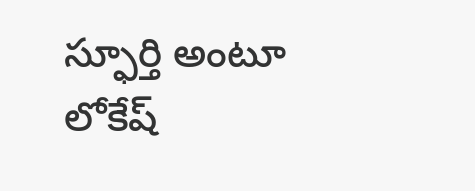స్ఫూర్తి అంటూ లోకేష్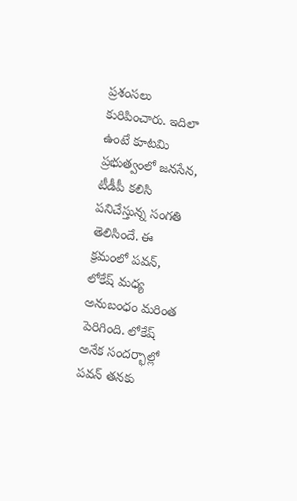ప్ర‌శంస‌లు కురిపించారు. ఇదిలా ఉంటే కూట‌మి ప్ర‌భుత్వంలో జ‌న‌సేన‌, టీడీపీ క‌లిసి ప‌నిచేస్తున్న సంగ‌తి తెలిసిందే. ఈ క్ర‌మంలో ప‌వ‌న్, లోకేష్ మ‌ధ్య అనుబంధం మ‌రింత పెరిగింది. లోకేష్ అనేక సంద‌ర్భాల్లో ప‌వ‌న్ త‌న‌కు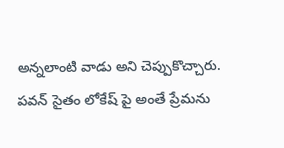అన్న‌లాంటి వాడు అని చెప్పుకొచ్చారు. ప‌వ‌న్ సైతం లోకేష్ పై అంతే ప్రేమ‌ను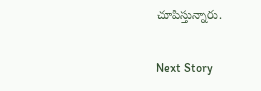చూపిస్తున్నారు.

Next Story